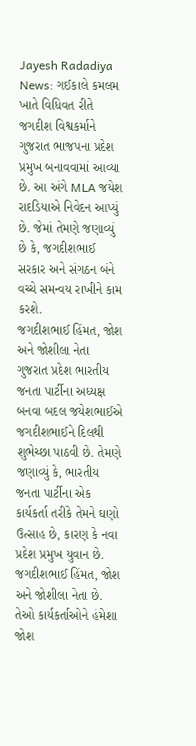Jayesh Radadiya News: ગઈકાલે કમલમ ખાતે વિધિવત રીતે જગદીશ વિશ્વકર્માને ગુજરાત ભાજપના પ્રદેશ પ્રમુખ બનાવવામાં આવ્યા છે. આ અંગે MLA જયેશ રાદડિયાએ નિવેદન આપ્યું છે. જેમાં તેમણે જણાવ્યું છે કે, જગદીશભાઈ સરકાર અને સંગઠન બંને વચ્ચે સમન્વય રાખીને કામ કરશે.
જગદીશભાઈ હિંમત, જોશ અને જોશીલા નેતા
ગુજરાત પ્રદેશ ભારતીય જનતા પાર્ટીના અધ્યક્ષ બનવા બદલ જયેશભાઈએ જગદીશભાઈને દિલથી શુભેચ્છા પાઠવી છે. તેમણે જણાવ્યું કે, ભારતીય જનતા પાર્ટીના એક કાર્યકર્તા તરીકે તેમને ઘણો ઉત્સાહ છે, કારણ કે નવા પ્રદેશ પ્રમુખ યુવાન છે. જગદીશભાઈ હિંમત, જોશ અને જોશીલા નેતા છે. તેઓ કાર્યકર્તાઓને હંમેશા જોશ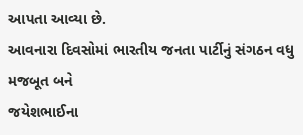આપતા આવ્યા છે.
આવનારા દિવસોમાં ભારતીય જનતા પાર્ટીનું સંગઠન વધુ મજબૂત બને
જયેશભાઈના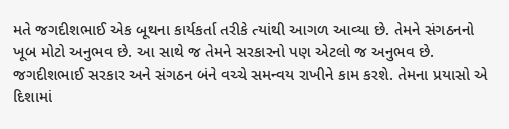મતે જગદીશભાઈ એક બૂથના કાર્યકર્તા તરીકે ત્યાંથી આગળ આવ્યા છે. તેમને સંગઠનનો ખૂબ મોટો અનુભવ છે. આ સાથે જ તેમને સરકારનો પણ એટલો જ અનુભવ છે. જગદીશભાઈ સરકાર અને સંગઠન બંને વચ્ચે સમન્વય રાખીને કામ કરશે. તેમના પ્રયાસો એ દિશામાં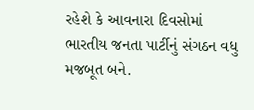રહેશે કે આવનારા દિવસોમાં ભારતીય જનતા પાર્ટીનું સંગઠન વધુ મજબૂત બને.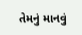તેમનું માનવું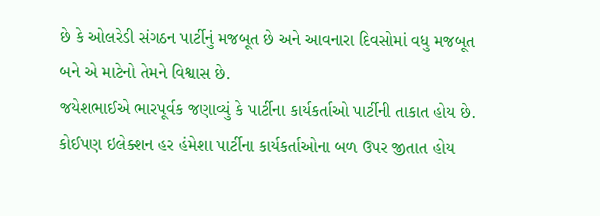છે કે ઓલરેડી સંગઠન પાર્ટીનું મજબૂત છે અને આવનારા દિવસોમાં વધુ મજબૂત બને એ માટેનો તેમને વિશ્વાસ છે.
જયેશભાઈએ ભારપૂર્વક જણાવ્યું કે પાર્ટીના કાર્યકર્તાઓ પાર્ટીની તાકાત હોય છે. કોઈપણ ઇલેક્શન હર હંમેશા પાર્ટીના કાર્યકર્તાઓના બળ ઉપર જીતાત હોય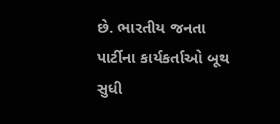છે. ભારતીય જનતા પાર્ટીના કાર્યકર્તાઓ બૂથ સુધી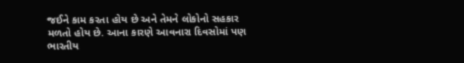જઈને કામ કરતા હોય છે અને તેમને લોકોનો સહકાર મળતો હોય છે. આના કારણે આવનારા દિવસોમાં પણ ભારતીય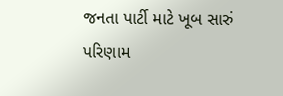જનતા પાર્ટી માટે ખૂબ સારું પરિણામ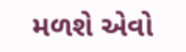મળશે એવો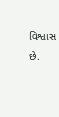વિશ્વાસ છે.